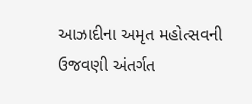આઝાદીના અમૃત મહોત્સવની ઉજવણી અંતર્ગત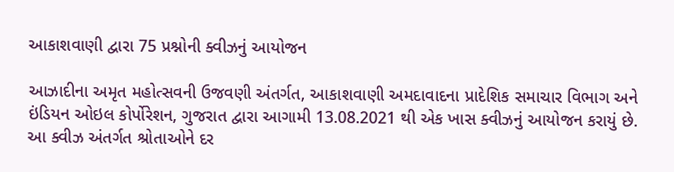આકાશવાણી દ્વારા 75 પ્રશ્નોની ક્વીઝનું આયોજન

આઝાદીના અમૃત મહોત્સવની ઉજવણી અંતર્ગત, આકાશવાણી અમદાવાદના પ્રાદેશિક સમાચાર વિભાગ અને ઇંડિયન ઓઇલ કોર્પોરેશન, ગુજરાત દ્વારા આગામી 13.08.2021 થી એક ખાસ ક્વીઝનું આયોજન કરાયું છે. આ ક્વીઝ અંતર્ગત શ્રોતાઓને દર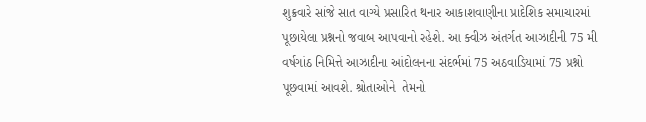શુક્રવારે સાંજે સાત વાગ્યે પ્રસારિત થનાર આકાશવાણીના પ્રાદેશિક સમાચારમાં પૂછાયેલા પ્રશ્નનો જવાબ આપવાનો રહેશે. આ ક્વીઝ અંતર્ગત આઝાદીની 75 મી વર્ષગાંઠ નિમિત્તે આઝાદીના આંદોલનના સંદર્ભમાં 75 અઠવાડિયામાં 75 પ્રશ્નો પૂછવામાં આવશે. શ્રોતાઓને  તેમનો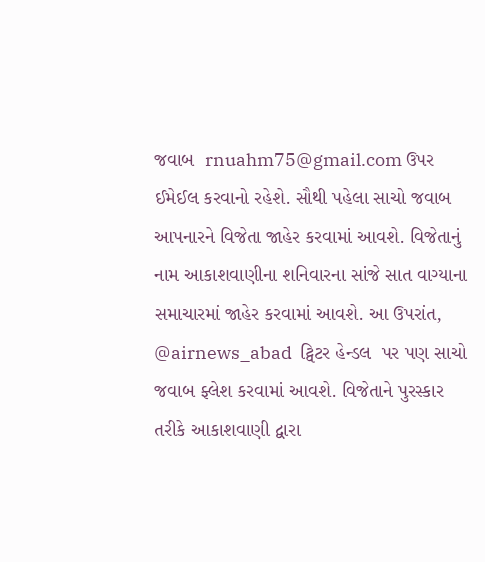જવાબ  rnuahm75@gmail.com ઉપર ઈમેઈલ કરવાનો રહેશે. સૌથી પહેલા સાચો જવાબ આપનારને વિજેતા જાહેર કરવામાં આવશે. વિજેતાનું નામ આકાશવાણીના શનિવારના સાંજે સાત વાગ્યાના સમાચારમાં જાહેર કરવામાં આવશે. આ ઉપરાંત, @airnews_abad  ટ્વિટર હેન્ડલ  પર પણ સાચો જવાબ ફ્લેશ કરવામાં આવશે. વિજેતાને પુરસ્કાર તરીકે આકાશવાણી દ્વારા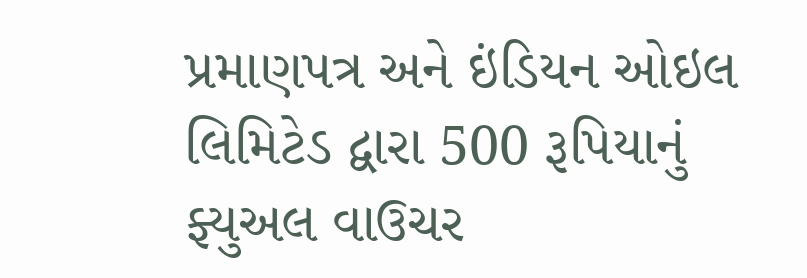પ્રમાણપત્ર અને ઇંડિયન ઓઇલ લિમિટેડ દ્વારા 500 રૂપિયાનું ફ્યુઅલ વાઉચર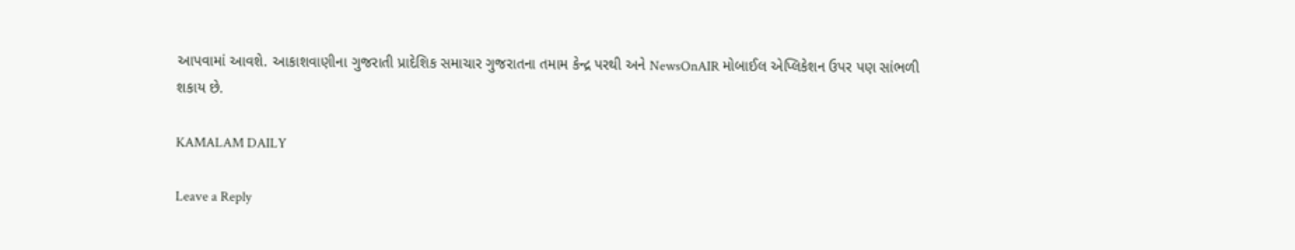આપવામાં આવશે. આકાશવાણીના ગુજરાતી પ્રાદેશિક સમાચાર ગુજરાતના તમામ કેન્દ્ર પરથી અને NewsOnAIR મોબાઈલ એપ્લિકેશન ઉપર પણ સાંભળી શકાય છે.

KAMALAM DAILY

Leave a Reply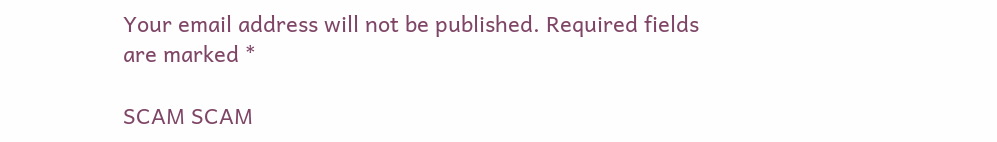Your email address will not be published. Required fields are marked *

SCAM SCAM